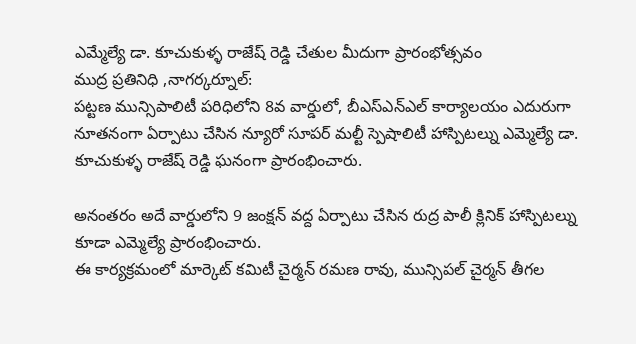ఎమ్మేల్యే డా. కూచుకుళ్ళ రాజేష్ రెడ్డి చేతుల మీదుగా ప్రారంభోత్సవం
ముద్ర ప్రతినిధి ,నాగర్కర్నూల్:
పట్టణ మున్సిపాలిటీ పరిధిలోని 8వ వార్డులో, బీఎస్ఎన్ఎల్ కార్యాలయం ఎదురుగా నూతనంగా ఏర్పాటు చేసిన న్యూరో సూపర్ మల్టీ స్పెషాలిటీ హాస్పిటల్ను ఎమ్మెల్యే డా. కూచుకుళ్ళ రాజేష్ రెడ్డి ఘనంగా ప్రారంభించారు.

అనంతరం అదే వార్డులోని 9 జంక్షన్ వద్ద ఏర్పాటు చేసిన రుద్ర పాలీ క్లినిక్ హాస్పిటల్ను కూడా ఎమ్మెల్యే ప్రారంభించారు.
ఈ కార్యక్రమంలో మార్కెట్ కమిటీ చైర్మన్ రమణ రావు, మున్సిపల్ చైర్మన్ తీగల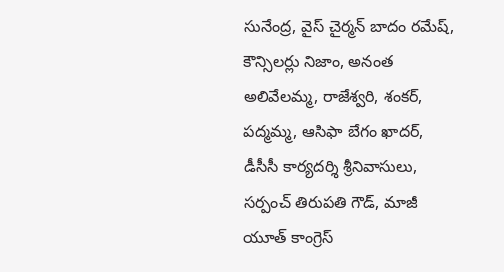సునేంద్ర, వైస్ చైర్మన్ బాదం రమేష్, కౌన్సిలర్లు నిజాం, అనంత అలివేలమ్మ, రాజేశ్వరి, శంకర్, పద్మమ్మ, ఆసిఫా బేగం ఖాదర్, డీసీసీ కార్యదర్శి శ్రీనివాసులు, సర్పంచ్ తిరుపతి గౌడ్, మాజీ యూత్ కాంగ్రెస్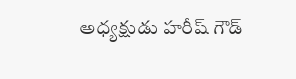అధ్యక్షుడు హరీష్ గౌడ్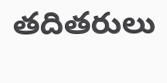తదితరులు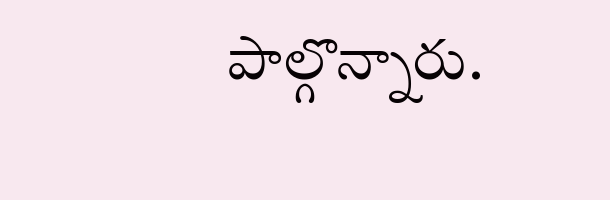పాల్గొన్నారు.